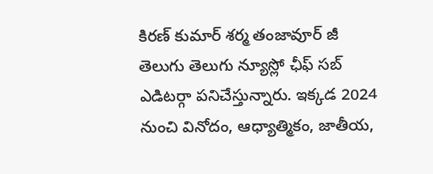కిరణ్ కుమార్ శర్మ తంజావూర్ జీ తెలుగు తెలుగు న్యూస్లో ఛీఫ్ సబ్ ఎడిటర్గా పనిచేస్తున్నారు. ఇక్కడ 2024 నుంచి వినోదం, ఆధ్యాత్మికం, జాతీయ,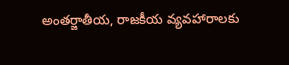అంతర్జాతీయ, రాజకీయ వ్యవహారాలకు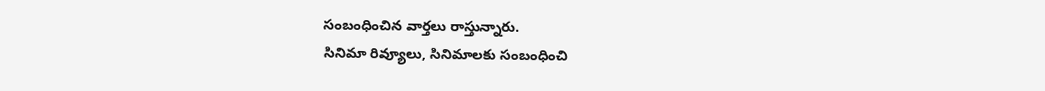సంబంధించిన వార్తలు రాస్తున్నారు.
సినిమా రివ్యూలు, సినిమాలకు సంబంధించి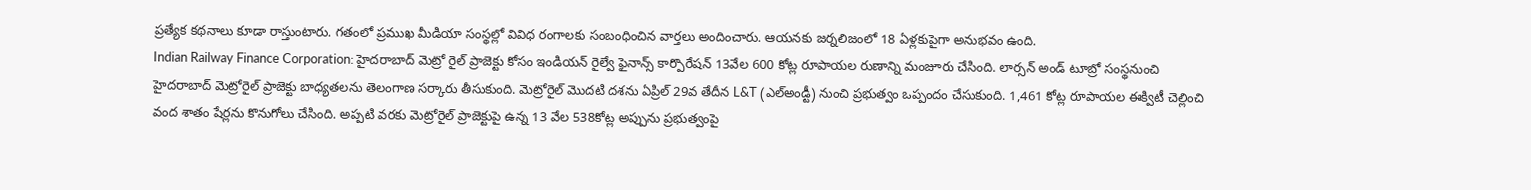ప్రత్యేక కథనాలు కూడా రాస్తుంటారు. గతంలో ప్రముఖ మీడియా సంస్థల్లో వివిధ రంగాలకు సంబంధించిన వార్తలు అందించారు. ఆయనకు జర్నలిజంలో 18 ఏళ్లకుపైగా అనుభవం ఉంది.
Indian Railway Finance Corporation: హైదరాబాద్ మెట్రో రైల్ ప్రాజెక్టు కోసం ఇండియన్ రైల్వే ఫైనాన్స్ కార్పొరేషన్ 13వేల 600 కోట్ల రూపాయల రుణాన్ని మంజూరు చేసింది. లార్సన్ అండ్ టూబ్రో సంస్థనుంచి హైదరాబాద్ మెట్రోరైల్ ప్రాజెక్టు బాధ్యతలను తెలంగాణ సర్కారు తీసుకుంది. మెట్రోరైల్ మొదటి దశను ఏప్రిల్ 29వ తేదీన L&T (ఎల్అండ్టీ) నుంచి ప్రభుత్వం ఒప్పందం చేసుకుంది. 1,461 కోట్ల రూపాయల ఈక్విటీ చెల్లించి వంద శాతం షేర్లను కొనుగోలు చేసింది. అప్పటి వరకు మెట్రోరైల్ ప్రాజెక్టుపై ఉన్న 13 వేల 538కోట్ల అప్పును ప్రభుత్వంపై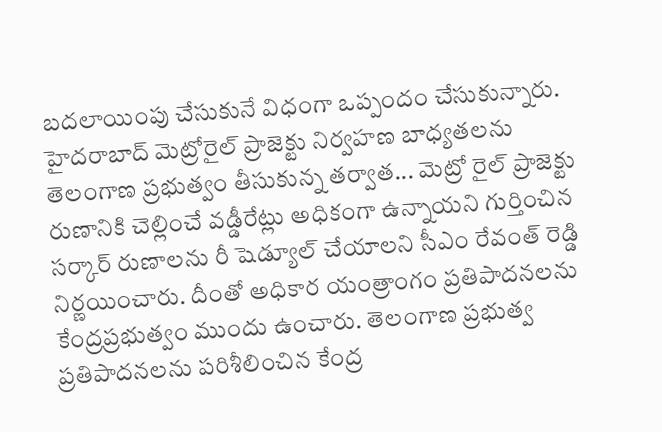బదలాయింపు చేసుకునే విధంగా ఒప్పందం చేసుకున్నారు.
హైదరాబాద్ మెట్రోరైల్ ప్రాజెక్టు నిర్వహణ బాధ్యతలను తెలంగాణ ప్రభుత్వం తీసుకున్న తర్వాత... మెట్రో రైల్ ప్రాజెక్టు రుణానికి చెల్లించే వడ్డీరేట్లు అధికంగా ఉన్నాయని గుర్తించిన సర్కార్ రుణాలను రీ షెడ్యూల్ చేయాలని సీఎం రేవంత్ రెడ్డి నిర్ణయించారు. దీంతో అధికార యంత్రాంగం ప్రతిపాదనలను కేంద్రప్రభుత్వం ముందు ఉంచారు. తెలంగాణ ప్రభుత్వ ప్రతిపాదనలను పరిశీలించిన కేంద్ర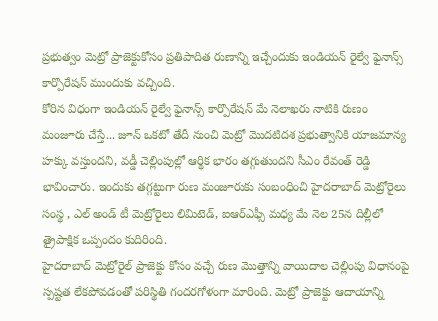ప్రభుత్వం మెట్రో ప్రాజెక్టుకోసం ప్రతిపాదిత రుణాన్ని ఇచ్చేందుకు ఇండియన్ రైల్వే ఫైనాన్స్ కార్పొరేషన్ ముందుకు వచ్చింది.
కోరిన విధంగా ఇండియన్ రైల్వే ఫైనాన్స్ కార్పొరేషన్ మే నెలాఖరు నాటికి రుణం మంజూరు చేస్తే... జూన్ ఒకటో తేదీ నుంచి మెట్రో మొదటిదశ ప్రభుత్వానికి యాజమాన్య హక్కు వస్తుందని, వడ్డీ చెల్లింపుల్లో ఆర్థిక భారం తగ్గుతుందని సీఎం రేవంత్ రెడ్డి భావించారు. ఇందుకు తగ్గట్టుగా రుణ మంజూరుకు సంబంధించి హైదరాబాద్ మెట్రోరైలు సంస్థ , ఎల్ అండ్ టీ మెట్రోరైలు లిమిటెడ్, ఐఆర్ఎఫ్సీ మధ్య మే నెల 25న దిల్లీలో త్రైపాక్షిక ఒప్పందం కుదిరింది.
హైదరాబాద్ మెట్రోరైల్ ప్రాజెక్టు కోసం వచ్చే రుణ మొత్తాన్ని వాయిదాల చెల్లింపు విధానంపై స్పష్టత లేకపోవడంతో పరిస్థితి గందరగోళంగా మారింది. మెట్రో ప్రాజెక్టు ఆదాయాన్ని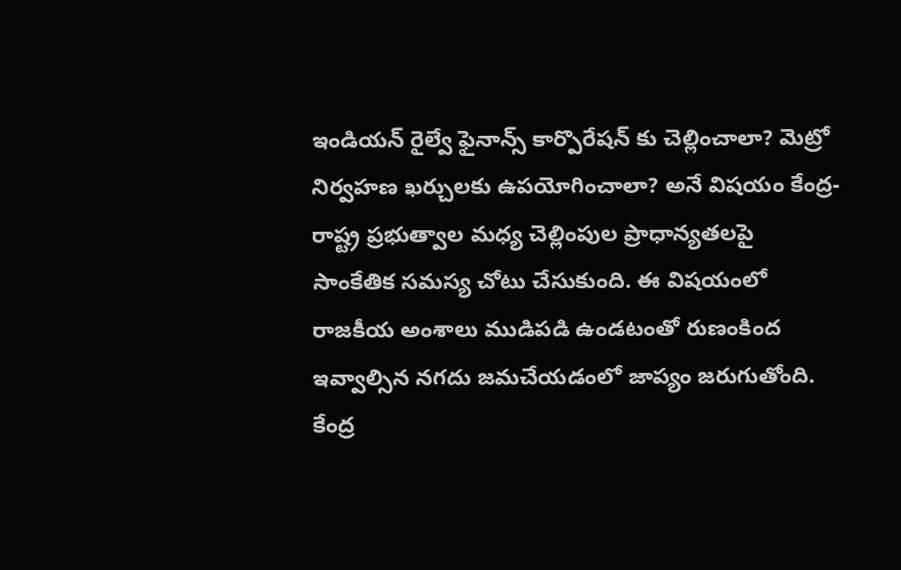ఇండియన్ రైల్వే ఫైనాన్స్ కార్పొరేషన్ కు చెల్లించాలా? మెట్రో నిర్వహణ ఖర్చులకు ఉపయోగించాలా? అనే విషయం కేంద్ర-రాష్ట్ర ప్రభుత్వాల మధ్య చెల్లింపుల ప్రాధాన్యతలపై సాంకేతిక సమస్య చోటు చేసుకుంది. ఈ విషయంలో రాజకీయ అంశాలు ముడిపడి ఉండటంతో రుణంకింద ఇవ్వాల్సిన నగదు జమచేయడంలో జాప్యం జరుగుతోంది.
కేంద్ర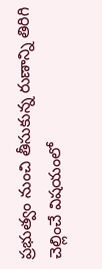ప్రభుత్వం నుంచి తీసుకున్న రుణాన్ని తిరిగి చెల్లించే విషయంలో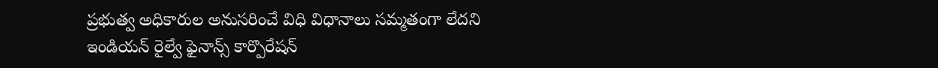ప్రభుత్వ అధికారుల అనుసరించే విధి విధానాలు సమ్మతంగా లేదని ఇండియన్ రైల్వే ఫైనాన్స్ కార్పొరేషన్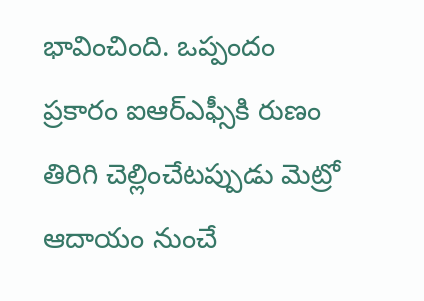భావించింది. ఒప్పందం ప్రకారం ఐఆర్ఎఫ్సీకి రుణం తిరిగి చెల్లించేటప్పుడు మెట్రో ఆదాయం నుంచే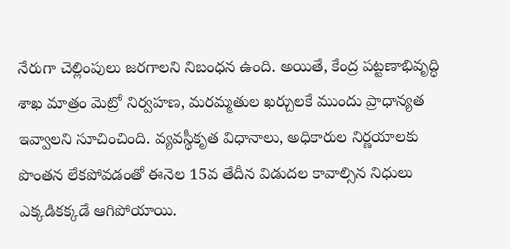నేరుగా చెల్లింపులు జరగాలని నిబంధన ఉంది. అయితే, కేంద్ర పట్టణాభివృద్ధి శాఖ మాత్రం మెట్రో నిర్వహణ, మరమ్మతుల ఖర్చులకే ముందు ప్రాధాన్యత ఇవ్వాలని సూచించింది. వ్యవస్థీకృత విధానాలు, అధికారుల నిర్ణయాలకు పొంతన లేకపోవడంతో ఈనెల 15వ తేదీన విడుదల కావాల్సిన నిధులు ఎక్కడికక్కడే ఆగిపోయాయి.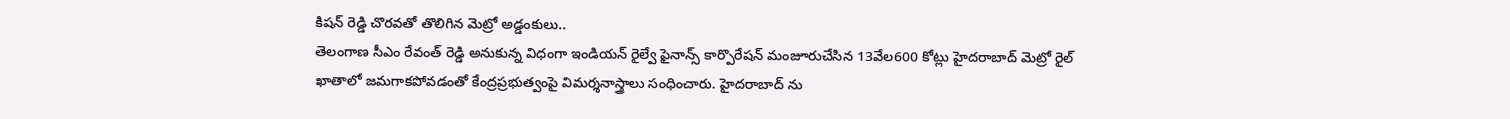కిషన్ రెడ్డి చొరవతో తొలిగిన మెట్రో అడ్డంకులు..
తెలంగాణ సీఎం రేవంత్ రెడ్డి అనుకున్న విధంగా ఇండియన్ రైల్వే ఫైనాన్స్ కార్పొరేషన్ మంజూరుచేసిన 13వేల600 కోట్లు హైదరాబాద్ మెట్రో రైల్ ఖాతాలో జమగాకపోవడంతో కేంద్రప్రభుత్వంపై విమర్శనాస్త్రాలు సంధించారు. హైదరాబాద్ ను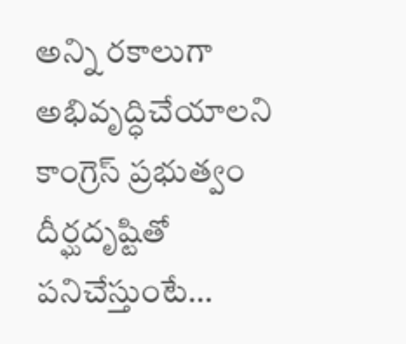అన్ని రకాలుగా అభివృద్ధిచేయాలని కాంగ్రెస్ ప్రభుత్వం దీర్ఘదృష్టితో పనిచేస్తుంటే…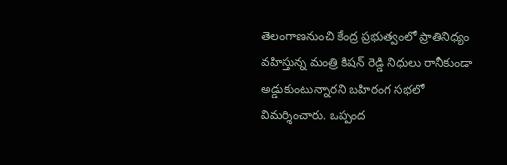తెలంగాణనుంచి కేంద్ర ప్రభుత్వంలో ప్రాతినిధ్యం వహిస్తున్న మంత్రి కిషన్ రెడ్డి నిధులు రానీకుండా అడ్డుకుంటున్నారని బహిరంగ సభలో విమర్శించారు. ఒప్పంద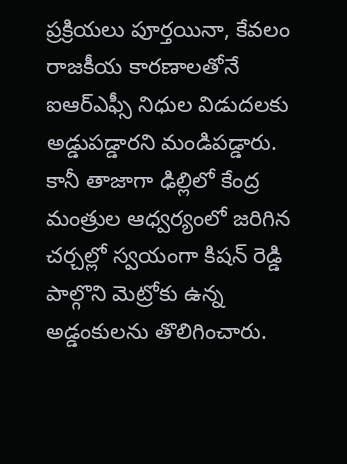ప్రక్రియలు పూర్తయినా, కేవలం రాజకీయ కారణాలతోనే ఐఆర్ఎఫ్సీ నిధుల విడుదలకు అడ్డుపడ్డారని మండిపడ్డారు. కానీ తాజాగా ఢిల్లిలో కేంద్ర మంత్రుల ఆధ్వర్యంలో జరిగిన చర్చల్లో స్వయంగా కిషన్ రెడ్డి పాల్గొని మెట్రోకు ఉన్న అడ్డంకులను తొలిగించారు.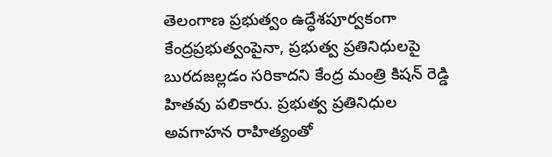తెలంగాణ ప్రభుత్వం ఉద్ధేశపూర్వకంగా కేంద్రప్రభుత్వంపైనా, ప్రభుత్వ ప్రతినిధులపై బురదజల్లడం సరికాదని కేంద్ర మంత్రి కిషన్ రెడ్డి హితవు పలికారు. ప్రభుత్వ ప్రతినిధుల అవగాహన రాహిత్యంతో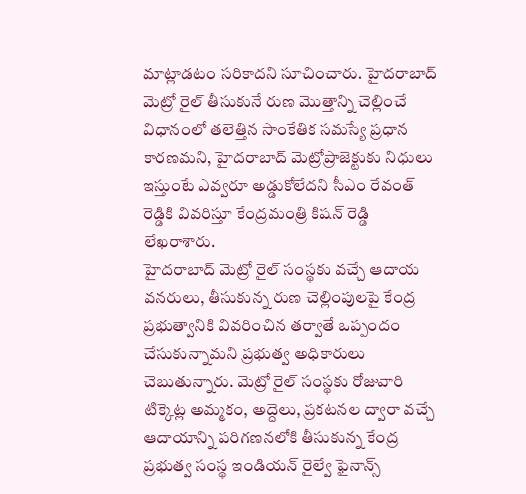మాట్లాడటం సరికాదని సూచించారు. హైదరాబాద్ మెట్రో రైల్ తీసుకునే రుణ మొత్తాన్ని చెల్లించే విధానంలో తలెత్తిన సాంకేతిక సమస్యే ప్రధాన కారణమని, హైదరాబాద్ మెట్రోప్రాజెక్టుకు నిధులు ఇస్తుంటే ఎవ్వరూ అడ్డుకోలేదని సీఎం రేవంత్ రెడ్డికి వివరిస్తూ కేంద్రమంత్రి కిషన్ రెడ్డి లేఖరాశారు.
హైదరాబాద్ మెట్రో రైల్ సంస్థకు వచ్చే ఆదాయ వనరులు, తీసుకున్న రుణ చెల్లింపులపై కేంద్ర ప్రభుత్వానికి వివరించిన తర్వాతే ఒప్పందం చేసుకున్నామని ప్రభుత్వ అధికారులు చెబుతున్నారు. మెట్రో రైల్ సంస్థకు రోజువారి టిక్కెట్ల అమ్మకం, అద్దెలు, ప్రకటనల ద్వారా వచ్చే ఆదాయాన్ని పరిగణనలోకి తీసుకున్న కేంద్ర ప్రభుత్వ సంస్థ ఇండియన్ రైల్వే ఫైనాన్స్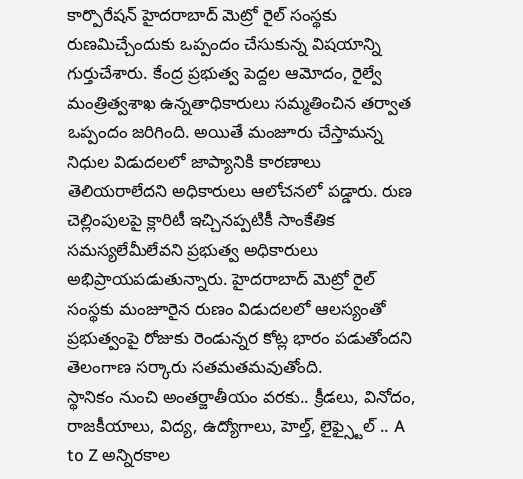కార్పొరేషన్ హైదరాబాద్ మెట్రో రైల్ సంస్థకు రుణమిచ్చేందుకు ఒప్పందం చేసుకున్న విషయాన్ని గుర్తుచేశారు. కేంద్ర ప్రభుత్వ పెద్దల ఆమోదం, రైల్వే మంత్రిత్వశాఖ ఉన్నతాధికారులు సమ్మతించిన తర్వాత ఒప్పందం జరిగింది. అయితే మంజూరు చేస్తామన్న నిధుల విడుదలలో జాప్యానికి కారణాలు తెలియరాలేదని అధికారులు ఆలోచనలో పడ్డారు. రుణ చెల్లింపులపై క్లారిటీ ఇచ్చినప్పటికీ సాంకేతిక సమస్యలేమీలేవని ప్రభుత్వ అధికారులు అభిప్రాయపడుతున్నారు. హైదరాబాద్ మెట్రో రైల్ సంస్థకు మంజూరైన రుణం విడుదలలో ఆలస్యంతో ప్రభుత్వంపై రోజుకు రెండున్నర కోట్ల భారం పడుతోందని తెలంగాణ సర్కారు సతమతమవుతోంది.
స్థానికం నుంచి అంతర్జాతీయం వరకు.. క్రీడలు, వినోదం, రాజకీయాలు, విద్య, ఉద్యోగాలు, హెల్త్, లైఫ్స్టైల్ .. A to Z అన్నిరకాల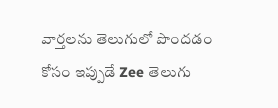వార్తలను తెలుగులో పొందడం కోసం ఇప్పుడే Zee తెలుగు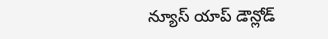న్యూస్ యాప్ డౌన్లోడ్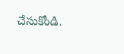చేసుకోండి.